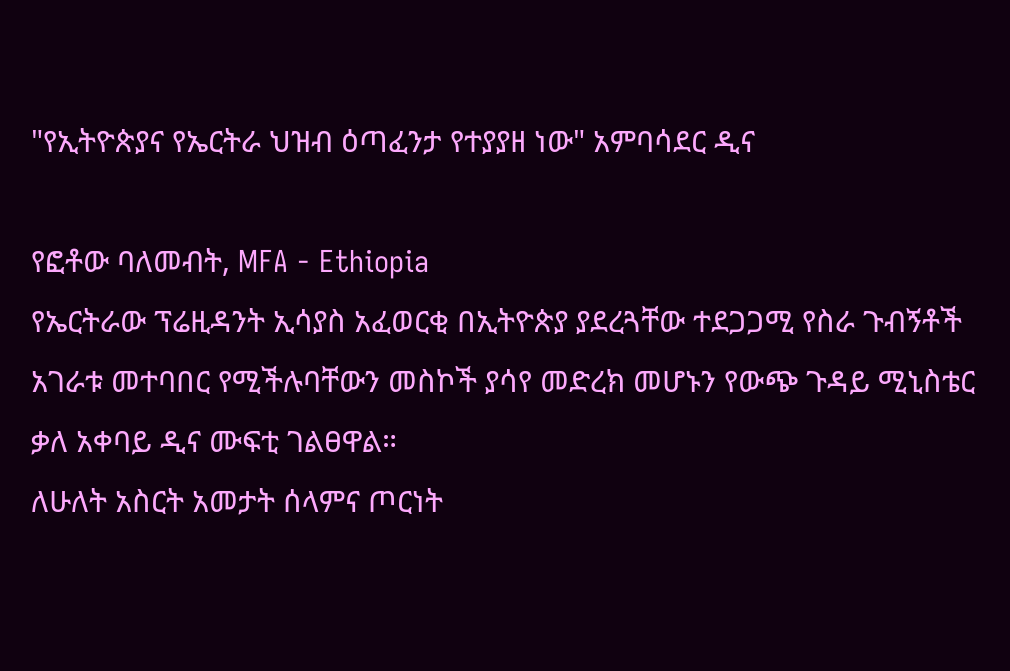"የኢትዮጵያና የኤርትራ ህዝብ ዕጣፈንታ የተያያዘ ነው" አምባሳደር ዲና

የፎቶው ባለመብት, MFA - Ethiopia
የኤርትራው ፕሬዚዳንት ኢሳያስ አፈወርቂ በኢትዮጵያ ያደረጓቸው ተደጋጋሚ የስራ ጉብኝቶች አገራቱ መተባበር የሚችሉባቸውን መስኮች ያሳየ መድረክ መሆኑን የውጭ ጉዳይ ሚኒስቴር ቃለ አቀባይ ዲና ሙፍቲ ገልፀዋል።
ለሁለት አስርት አመታት ሰላምና ጦርነት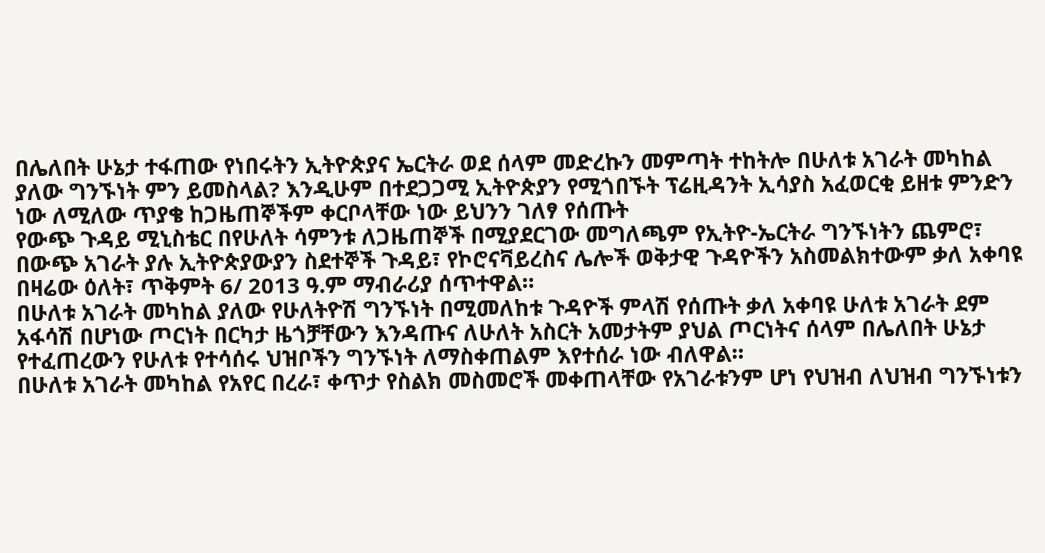በሌለበት ሁኔታ ተፋጠው የነበሩትን ኢትዮጵያና ኤርትራ ወደ ሰላም መድረኩን መምጣት ተከትሎ በሁለቱ አገራት መካከል ያለው ግንኙነት ምን ይመስላል? እንዲሁም በተደጋጋሚ ኢትዮጵያን የሚጎበኙት ፕሬዚዳንት ኢሳያስ አፈወርቂ ይዘቱ ምንድን ነው ለሚለው ጥያቄ ከጋዜጠኞችም ቀርቦላቸው ነው ይህንን ገለፃ የሰጡት
የውጭ ጉዳይ ሚኒስቴር በየሁለት ሳምንቱ ለጋዜጠኞች በሚያደርገው መግለጫም የኢትዮ-ኤርትራ ግንኙነትን ጨምሮ፣ በውጭ አገራት ያሉ ኢትዮጵያውያን ስደተኞች ጉዳይ፣ የኮሮናቫይረስና ሌሎች ወቅታዊ ጉዳዮችን አስመልክተውም ቃለ አቀባዩ በዛሬው ዕለት፣ ጥቅምት 6/ 2013 ዓ.ም ማብራሪያ ሰጥተዋል።
በሁለቱ አገራት መካከል ያለው የሁለትዮሽ ግንኙነት በሚመለከቱ ጉዳዮች ምላሽ የሰጡት ቃለ አቀባዩ ሁለቱ አገራት ደም አፋሳሽ በሆነው ጦርነት በርካታ ዜጎቻቸውን እንዳጡና ለሁለት አስርት አመታትም ያህል ጦርነትና ሰላም በሌለበት ሁኔታ የተፈጠረውን የሁለቱ የተሳሰሩ ህዝቦችን ግንኙነት ለማስቀጠልም እየተሰራ ነው ብለዋል።
በሁለቱ አገራት መካከል የአየር በረራ፣ ቀጥታ የስልክ መስመሮች መቀጠላቸው የአገራቱንም ሆነ የህዝብ ለህዝብ ግንኙነቱን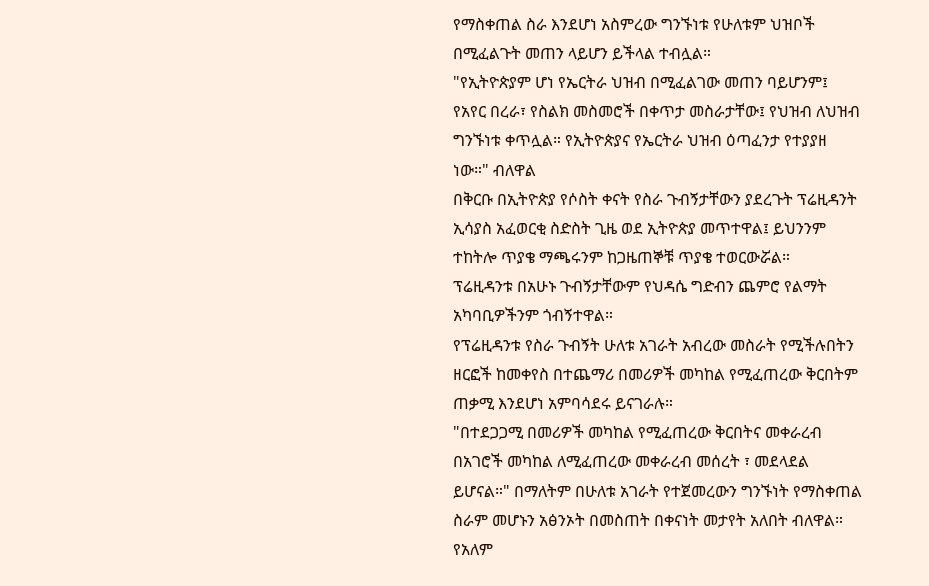የማስቀጠል ስራ እንደሆነ አስምረው ግንኙነቱ የሁለቱም ህዝቦች በሚፈልጉት መጠን ላይሆን ይችላል ተብሏል።
"የኢትዮጵያም ሆነ የኤርትራ ህዝብ በሚፈልገው መጠን ባይሆንም፤ የአየር በረራ፣ የስልክ መስመሮች በቀጥታ መስራታቸው፤ የህዝብ ለህዝብ ግንኙነቱ ቀጥሏል። የኢትዮጵያና የኤርትራ ህዝብ ዕጣፈንታ የተያያዘ ነው።" ብለዋል
በቅርቡ በኢትዮጵያ የሶስት ቀናት የስራ ጉብኝታቸውን ያደረጉት ፕሬዚዳንት ኢሳያስ አፈወርቂ ስድስት ጊዜ ወደ ኢትዮጵያ መጥተዋል፤ ይህንንም ተከትሎ ጥያቄ ማጫሩንም ከጋዜጠኞቹ ጥያቄ ተወርውሯል።
ፕሬዚዳንቱ በአሁኑ ጉብኝታቸውም የህዳሴ ግድብን ጨምሮ የልማት አካባቢዎችንም ጎብኝተዋል።
የፕሬዚዳንቱ የስራ ጉብኝት ሁለቱ አገራት አብረው መስራት የሚችሉበትን ዘርፎች ከመቀየስ በተጨማሪ በመሪዎች መካከል የሚፈጠረው ቅርበትም ጠቃሚ እንደሆነ አምባሳደሩ ይናገራሉ።
"በተደጋጋሚ በመሪዎች መካከል የሚፈጠረው ቅርበትና መቀራረብ በአገሮች መካከል ለሚፈጠረው መቀራረብ መሰረት ፣ መደላደል ይሆናል።" በማለትም በሁለቱ አገራት የተጀመረውን ግንኙነት የማስቀጠል ስራም መሆኑን አፅንኦት በመስጠት በቀናነት መታየት አለበት ብለዋል።
የአለም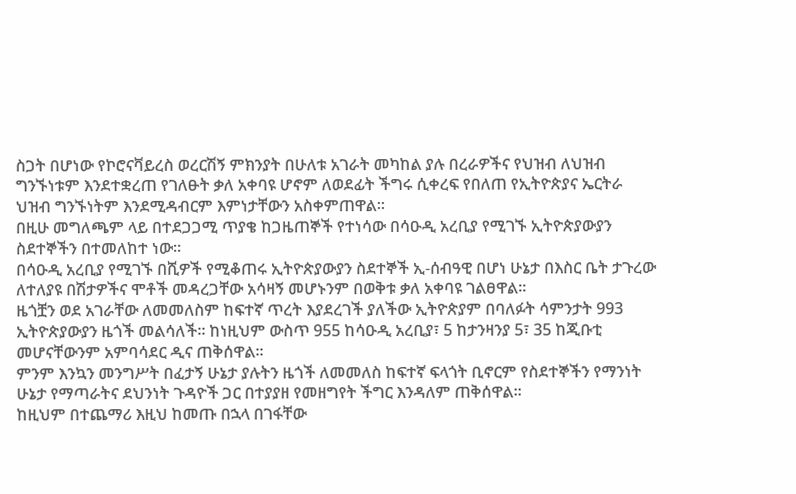ስጋት በሆነው የኮሮናቫይረስ ወረርሽኝ ምክንያት በሁለቱ አገራት መካከል ያሉ በረራዎችና የህዝብ ለህዝብ ግንኙነቱም እንደተቋረጠ የገለፁት ቃለ አቀባዩ ሆኖም ለወደፊት ችግሩ ሲቀረፍ የበለጠ የኢትዮጵያና ኤርትራ ህዝብ ግንኙነትም እንደሚዳብርም እምነታቸውን አስቀምጠዋል።
በዚሁ መግለጫም ላይ በተደጋጋሚ ጥያቄ ከጋዜጠኞች የተነሳው በሳዑዲ አረቢያ የሚገኙ ኢትዮጵያውያን ስደተኞችን በተመለከተ ነው።
በሳዑዲ አረቢያ የሚገኙ በሺዎች የሚቆጠሩ ኢትዮጵያውያን ስደተኞች ኢ-ሰብዓዊ በሆነ ሁኔታ በእስር ቤት ታጉረው ለተለያዩ በሽታዎችና ሞቶች መዳረጋቸው አሳዛኝ መሆኑንም በወቅቱ ቃለ አቀባዩ ገልፀዋል።
ዜጎቿን ወደ አገራቸው ለመመለስም ከፍተኛ ጥረት እያደረገች ያለችው ኢትዮጵያም በባለፉት ሳምንታት 993 ኢትዮጵያውያን ዜጎች መልሳለች። ከነዚህም ውስጥ 955 ከሳዑዲ አረቢያ፣ 5 ከታንዛንያ 5፣ 35 ከጂቡቲ መሆናቸውንም አምባሳደር ዲና ጠቅሰዋል።
ምንም እንኳን መንግሥት በፈታኝ ሁኔታ ያሉትን ዜጎች ለመመለስ ከፍተኛ ፍላጎት ቢኖርም የስደተኞችን የማንነት ሁኔታ የማጣራትና ደህንነት ጉዳዮች ጋር በተያያዘ የመዘግየት ችግር እንዳለም ጠቅሰዋል።
ከዚህም በተጨማሪ እዚህ ከመጡ በኋላ በገፋቸው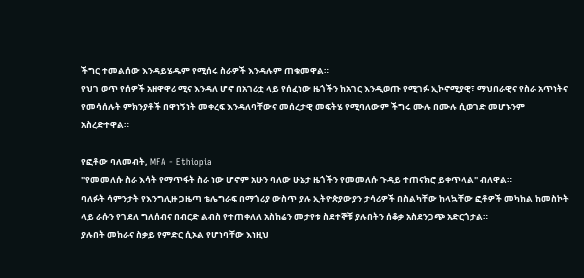ችግር ተመልሰው እንዳይሄዱም የሚሰሩ ስራዎች እንዳሉም ጠቁመዋል።
የህገ ወጥ የሰዎች አዘዋዋሪ ሚና እንዳለ ሆኖ በአገሪቷ ላይ የሰፈነው ዜጎችን ከአገር እንዲወጡ የሚገፉ ኢኮኖሚያዊ፣ ማህበራዊና የስራ አጥነትና የመሳሰሉት ምክንያቶች በዋነኝነት መቀረፍ እንዳለባቸውና መሰረታዊ መፍትሄ የሚባለውም ችግሩ ሙሉ በሙሉ ሲወገድ መሆኑንም አስረድተዋል።

የፎቶው ባለመብት, MFA - Ethiopia
"የመመለሱ ስራ እሳት የማጥፋት ስራ ነው ሆኖም አሁን ባለው ሁኔታ ዜጎችን የመመለሱ ጉዳይ ተጠናክሮ ይቀጥላል" ብለዋል።
ባለፉት ሳምንታት የእንግሊዙ ጋዜጣ ቴሌግራፍ በማጎሪያ ውስጥ ያሉ ኢትዮጵያውያን ታሳሪዎች በስልካቸው ከላኳቸው ፎቶዎች መካከል ከመስኮት ላይ ራሱን የገደለ ግለሰብና በብርድ ልብስ የተጠቀለለ አስከሬን መታየቱ ስደተኞቹ ያሉበትን ሰቆቃ አስደንጋጭ አድርጎታል።
ያሉበት መከራና ስቃይ የምድር ሲኦል የሆነባቸው እነዚህ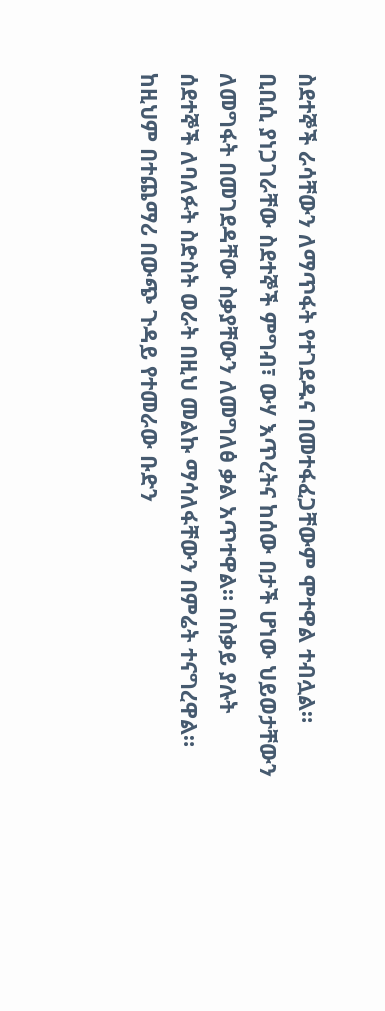ስደተኞች ራሳቸውን ለማጥፋት የተገደዱና በመተፋፈጋቸውም ሞተዋል ተብሏል።
ቢቢሲ ያነጋገራቸው ስደተኞች ምግብ፣ ውሃ እጥረትና ከሰው በታች ሆነው ህይወታቸውን ለመግፋት በመገደዳቸው ስቃያቸውን ለመግለፅ ቃል አጥተዋል። በስቃይ ያሉት ሰደተኞች ለባለፉት ስድስት ወራት በዚህ መልኩ ማሳለፋቸውን በምሬት ተናግረዋል።
ከዚህም በተጨማሪ በውጭ ጉዳይ የተመራው ቡድን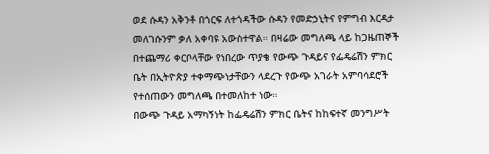ወደ ሱዳን አቅንቶ በጎርፍ ለተጎዳችው ሱዳን የመድኃኒትና የምግብ እርዳታ መለገሱንም ቃለ አቀባዩ አውስተዋል። በዛሬው መግለጫ ላይ ከጋዜጠኞች በተጨማሪ ቀርቦላቸው የነበረው ጥያቄ የውጭ ጉዳይና የፌዴሬሽን ምክር ቤት በኢትዮጵያ ተቀማጭነታቸውን ላደረጉ የውጭ አገራት አምባሳደሮች የተሰጠውን መግለጫ በተመለከተ ነው።
በውጭ ጉዳይ አማካኝነት ከፌዴሬሽን ምክር ቤትና ከከፍተኛ መንግሥት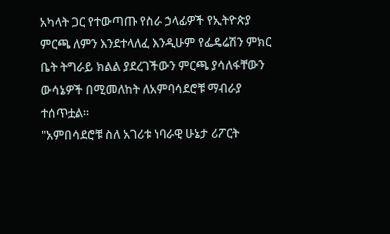አካላት ጋር የተውጣጡ የስራ ኃላፊዎች የኢትዮጵያ ምርጫ ለምን እንደተላለፈ እንዲሁም የፌዴሬሽን ምክር ቤት ትግራይ ክልል ያደረገችውን ምርጫ ያሳለፋቸውን ውሳኔዎች በሚመለከት ለአምባሳደሮቹ ማብራያ ተሰጥቷል።
"አምበሳደሮቹ ስለ አገሪቱ ነባራዊ ሁኔታ ሪፖርት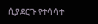ሲያደርጉ የተሳሳተ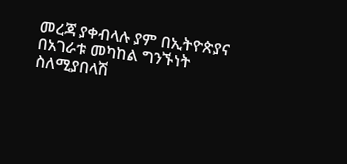መረጃ ያቀብላሉ ያም በኢትዮጵያና በአገራቱ መካከል ግንኙነት ስለሚያበላሽ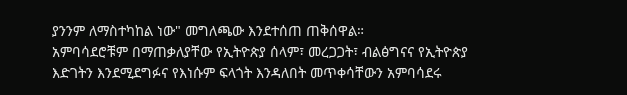ያንንም ለማስተካከል ነው" መግለጫው እንደተሰጠ ጠቅሰዋል።
አምባሳደሮቹም በማጠቃለያቸው የኢትዮጵያ ሰላም፣ መረጋጋት፣ ብልፅግናና የኢትዮጵያ እድገትን እንደሚደግፉና የእነሱም ፍላጎት እንዳለበት መጥቀሳቸውን አምባሳደሩ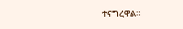ተናግረዋል።